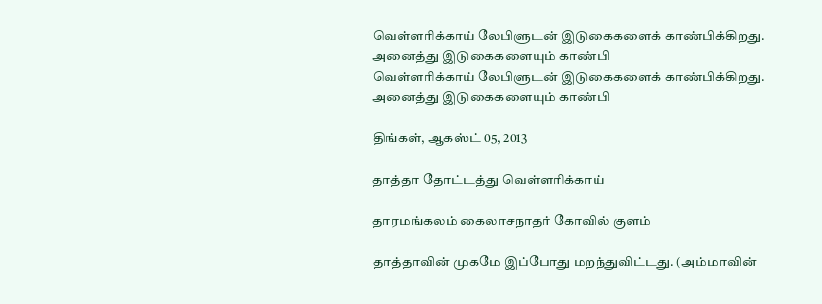வெள்ளரிக்காய் லேபிளுடன் இடுகைகளைக் காண்பிக்கிறது. அனைத்து இடுகைகளையும் காண்பி
வெள்ளரிக்காய் லேபிளுடன் இடுகைகளைக் காண்பிக்கிறது. அனைத்து இடுகைகளையும் காண்பி

திங்கள், ஆகஸ்ட் 05, 2013

தாத்தா தோட்டத்து வெள்ளரிக்காய்

தாரமங்கலம் கைலாசநாதர் கோவில் குளம்

தாத்தாவின் முகமே இப்போது மறந்துவிட்டது. (அம்மாவின்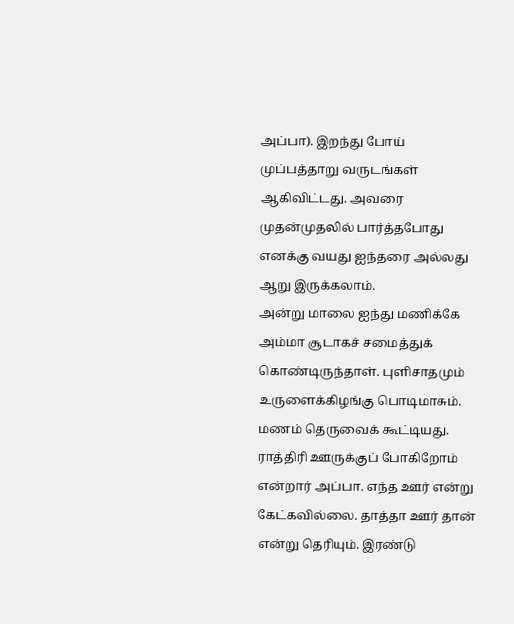அப்பா). இறந்து போய் முப்பத்தாறு வருடங்கள் ஆகிவிட்டது. அவரை முதன்முதலில் பார்த்தபோது எனக்கு வயது ஐந்தரை அல்லது ஆறு இருக்கலாம்.
அன்று மாலை ஐந்து மணிக்கே அம்மா சூடாகச் சமைத்துக் கொண்டிருந்தாள். புளிசாதமும் உருளைக்கிழங்கு பொடிமாசும். மணம் தெருவைக் கூட்டியது. ராத்திரி ஊருக்குப் போகிறோம் என்றார் அப்பா. எந்த ஊர் என்று கேட்கவில்லை. தாத்தா ஊர் தான் என்று தெரியும். இரண்டு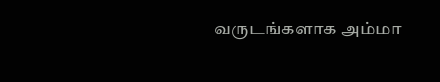வருடங்களாக அம்மா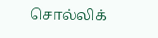சொல்லிக்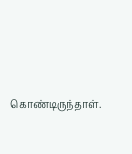கொண்டிருந்தாள்.